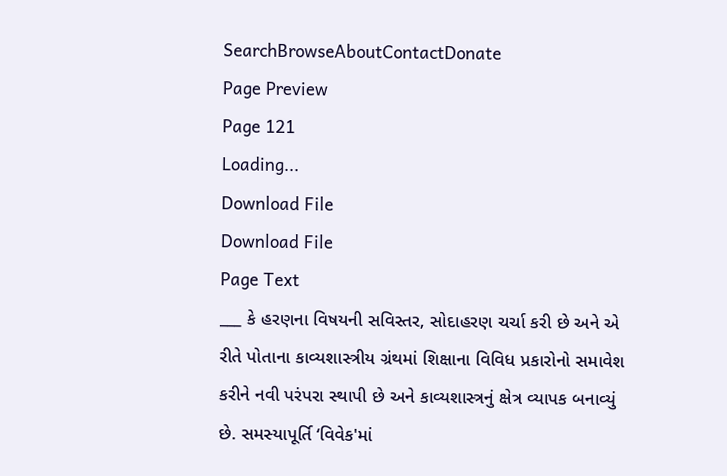SearchBrowseAboutContactDonate
Page Preview
Page 121
Loading...
Download File
Download File
Page Text
___ કે હરણના વિષયની સવિસ્તર, સોદાહરણ ચર્ચા કરી છે અને એ રીતે પોતાના કાવ્યશાસ્ત્રીય ગ્રંથમાં શિક્ષાના વિવિધ પ્રકારોનો સમાવેશ કરીને નવી પરંપરા સ્થાપી છે અને કાવ્યશાસ્ત્રનું ક્ષેત્ર વ્યાપક બનાવ્યું છે. સમસ્યાપૂર્તિ ‘વિવેક'માં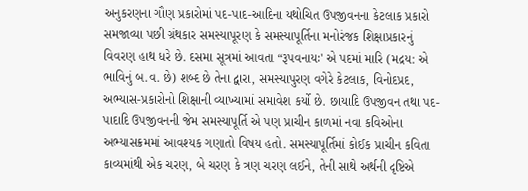અનુકરણના ગૌણ પ્રકારોમાં પદ-પાદ-આદિના યથોચિત ઉપજીવનના કેટલાક પ્રકારો સમજાવ્યા પછી ગ્રંથકાર સમસ્યાપૂરણ કે સમસ્યાપૂર્તિના મનોરંજક શિક્ષાપ્રકારનું વિવરણ હાથ ધરે છે. દસમા સૂત્રમાં આવતા “રૂપવનાયઃ' એ પદમાં મારિ (મદ્રય: એ ભાવિનું બ.વ. છે) શબ્દ છે તેના દ્વારા, સમસ્યાપુરણ વગેરે કેટલાક, વિનોદપ્રદ, અભ્યાસ-પ્રકારોનો શિક્ષાની વ્યાખ્યામાં સમાવેશ કર્યો છે. છાયાદિ ઉપજીવન તથા પદ-પાદાદિ ઉપજીવનની જેમ સમસ્યાપૂર્તિ એ પણ પ્રાચીન કાળમાં નવા કવિઓના અભ્યાસક્રમમાં આવશ્યક ગણાતો વિષય હતો. સમસ્યાપૂર્તિમાં કોઈક પ્રાચીન કવિતા કાવ્યમાંથી એક ચરણ, બે ચરણ કે ત્રણ ચરણ લઈને, તેની સાથે અર્થની દૃષ્ટિએ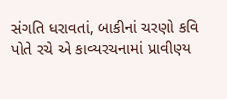સંગતિ ધરાવતાં, બાકીનાં ચરણો કવિ પોતે રચે એ કાવ્યરચનામાં પ્રાવીણ્ય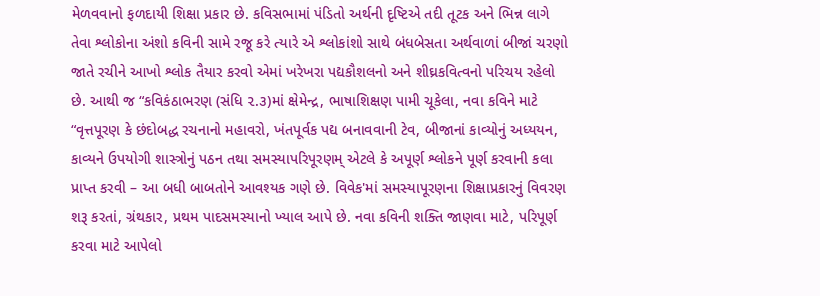મેળવવાનો ફળદાયી શિક્ષા પ્રકાર છે. કવિસભામાં પંડિતો અર્થની દૃષ્ટિએ તદી તૂટક અને ભિન્ન લાગે તેવા શ્લોકોના અંશો કવિની સામે રજૂ કરે ત્યારે એ શ્લોકાંશો સાથે બંધબેસતા અર્થવાળાં બીજાં ચરણો જાતે રચીને આખો શ્લોક તૈયાર કરવો એમાં ખરેખરા પદ્યકૌશલનો અને શીઘ્રકવિત્વનો પરિચય રહેલો છે. આથી જ “કવિકંઠાભરણ (સંધિ ૨.૩)માં ક્ષેમેન્દ્ર, ભાષાશિક્ષણ પામી ચૂકેલા, નવા કવિને માટે “વૃત્તપૂરણ કે છંદોબદ્ધ રચનાનો મહાવરો, ખંતપૂર્વક પદ્ય બનાવવાની ટેવ, બીજાનાં કાવ્યોનું અધ્યયન, કાવ્યને ઉપયોગી શાસ્ત્રોનું પઠન તથા સમસ્યાપરિપૂરણમ્ એટલે કે અપૂર્ણ શ્લોકને પૂર્ણ કરવાની કલા પ્રાપ્ત કરવી – આ બધી બાબતોને આવશ્યક ગણે છે. વિવેક'માં સમસ્યાપૂરણના શિક્ષાપ્રકારનું વિવરણ શરૂ કરતાં, ગ્રંથકાર, પ્રથમ પાદસમસ્યાનો ખ્યાલ આપે છે. નવા કવિની શક્તિ જાણવા માટે, પરિપૂર્ણ કરવા માટે આપેલો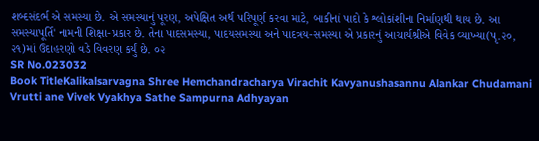શબ્દસંદર્ભ એ સમસ્યા છે. એ સમસ્યાનું પૂરણ, અપેક્ષિત અર્થ પરિપૂર્ણ કરવા માટે, બાકીનાં પાદો કે શ્લોકાંશીના નિર્માણથી થાય છે. આ સમસ્યાપૂર્તિ' નામની શિક્ષા-પ્રકાર છે. તેના પાદસમસ્યા, પાદયસમસ્યા અને પાદત્રય-સમસ્યા એ પ્રકારનું આચાર્યશ્રીએ વિવેક વ્યાખ્યા(પૃ.૨૦, ૨૧)માં ઉદાહરણો વડે વિવરણ કર્યું છે. ૦૨
SR No.023032
Book TitleKalikalsarvagna Shree Hemchandracharya Virachit Kavyanushasannu Alankar Chudamani Vrutti ane Vivek Vyakhya Sathe Sampurna Adhyayan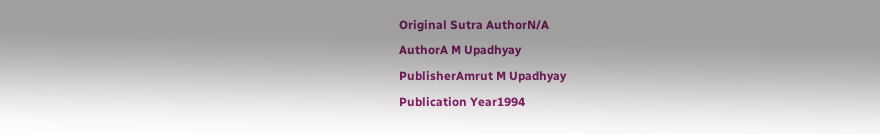Original Sutra AuthorN/A
AuthorA M Upadhyay
PublisherAmrut M Upadhyay
Publication Year1994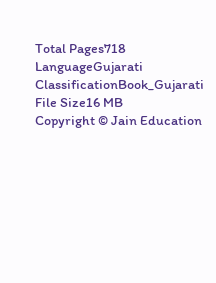Total Pages718
LanguageGujarati
ClassificationBook_Gujarati
File Size16 MB
Copyright © Jain Education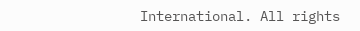International. All rights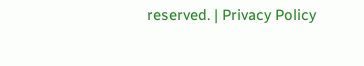reserved. | Privacy Policy